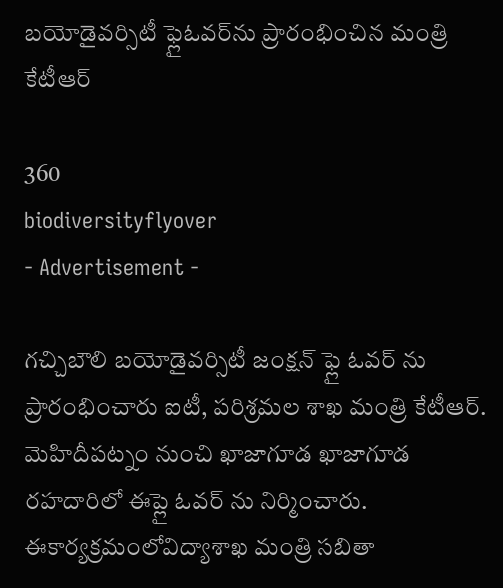బయోడైవర్సిటీ ఫ్లైఓవర్‌ను ప్రారంభించిన మంత్రి కేటీఆర్

360
biodiversityflyover
- Advertisement -

గచ్చిబౌలి బయోడైవర్సిటీ జంక్షన్‌ ఫ్లై ఓవర్ ను ప్రారంభించారు ఐటీ, పరిశ్రమల శాఖ మంత్రి కేటీఆర్. మెహిదీపట్నం నుంచి ఖాజాగూడ ఖాజాగూడ రహదారిలో ఈప్లై ఓవర్ ను నిర్మించారు. ఈకార్యక్రమంలోవిద్యాశాఖ మంత్రి సబితా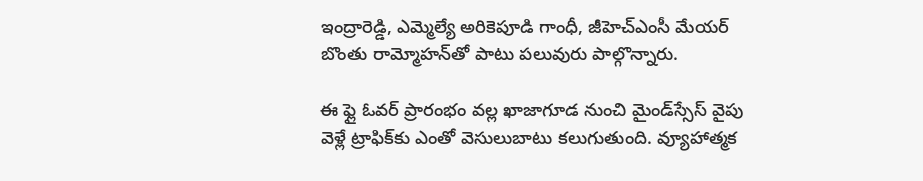ఇంద్రారెడ్డి, ఎమ్మెల్యే అరికెపూడి గాంధీ, జీహెచ్‌ఎంసీ మేయర్ బొంతు రామ్మోహన్‌తో పాటు పలువురు పాల్గొన్నారు.

ఈ ఫ్లై ఓవర్ ప్రారంభం వల్ల ఖాజాగూడ నుంచి మైండ్‌స్సేస్ వైపు వెళ్లే ట్రాఫిక్‌కు ఎంతో వెసులుబాటు కలుగుతుంది. వ్యూహాత్మక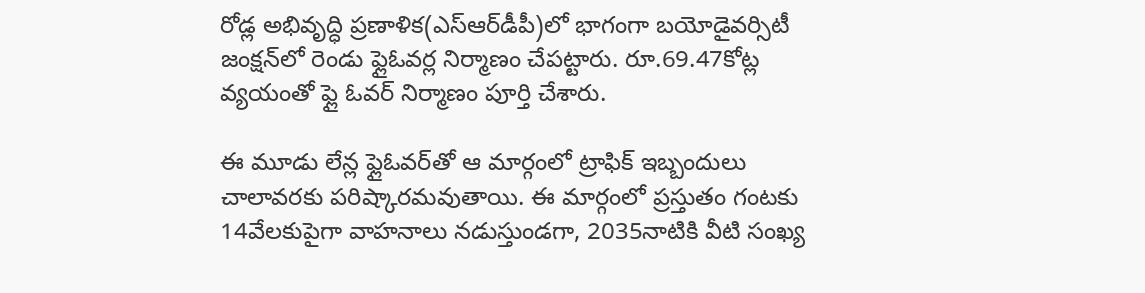రోడ్ల అభివృద్ధి ప్రణాళిక(ఎస్‌ఆర్‌డీపీ)లో భాగంగా బయోడైవర్సిటీ జంక్షన్‌లో రెండు ఫ్లైఓవర్ల నిర్మాణం చేపట్టారు. రూ.69.47కోట్ల వ్యయంతో ఫ్లై ఓవర్ నిర్మాణం పూర్తి చేశారు.

ఈ మూడు లేన్ల ఫ్లైఓవర్‌తో ఆ మార్గంలో ట్రాఫిక్ ఇబ్బందులు చాలావరకు పరిష్కారమవుతాయి. ఈ మార్గంలో ప్రస్తుతం గంటకు 14వేలకుపైగా వాహనాలు నడుస్తుండగా, 2035నాటికి వీటి సంఖ్య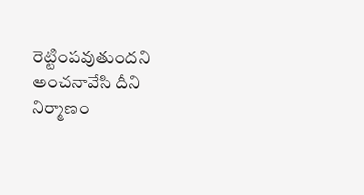రెట్టింపవుతుందని అంచనావేసి దీని నిర్మాణం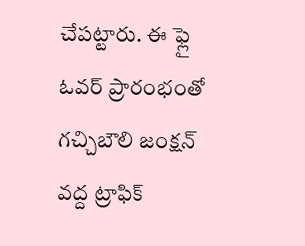చేపట్టారు. ఈ ఫ్లై ఓవర్ ప్రారంభంతో గచ్చిబౌలి జంక్షన్ వద్ద ట్రాఫిక్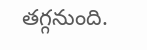తగ్గనుంది.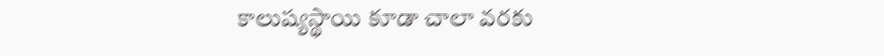కాలుష్యస్థాయి కూడా చాలా వరకు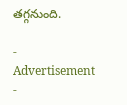తగ్గనుంది.

- Advertisement -